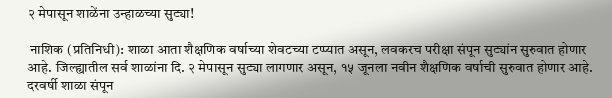२ मेपासून शाळेंना उन्हाळच्या सुट्या!

 नाशिक (प्रतिनिधी): शाळा आता शैक्षणिक वर्षाच्या शेवटच्या टप्प्यात असून, लवकरच परीक्षा संपून सुट्यांन सुरुवात होणार आहे. जिल्ह्यातील सर्व शाळांना दि. २ मेपासून सुट्या लागणार असून, १५ जूनला नवीन शैक्षणिक वर्षाची सुरुवात होणार आहे.
दरवर्षी शाळा संपून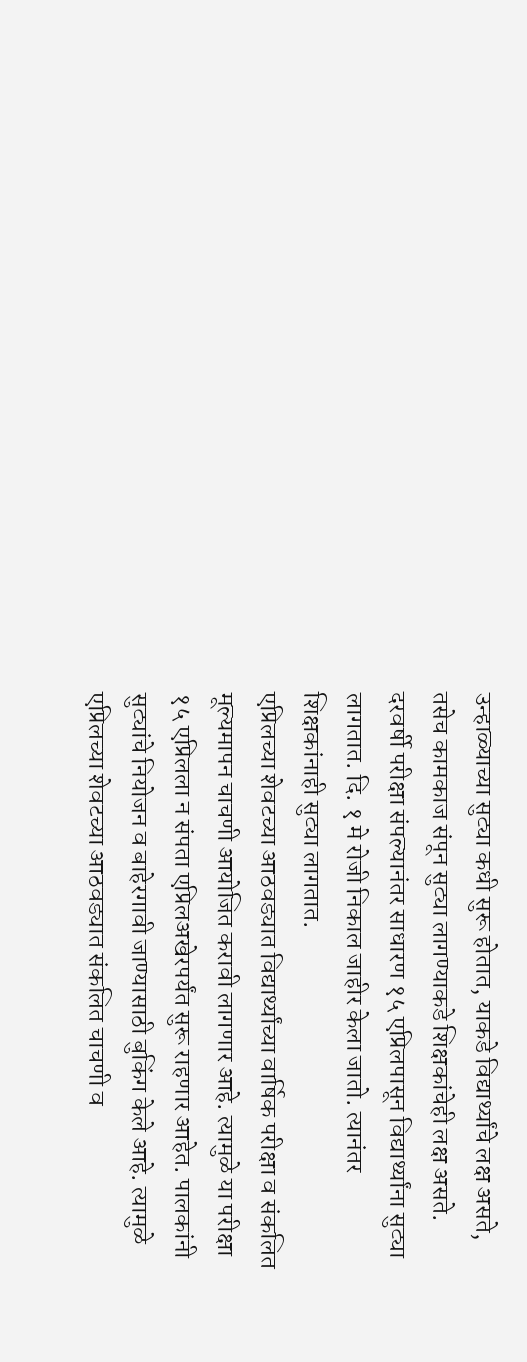उन्हाळ्याच्या सुट्या कधी सुरू होतात, याकडे विद्यार्थ्यांचे लक्ष असते, तसेच कामकाज संपून सुट्या लागण्याकडे शिक्षकांचेही लक्ष असते. दरवर्षी परीक्षा संपल्यानंतर साधारण १५ एप्रिलपासून विद्यार्थ्यांना सुट्या लागतात. दि. १ मे रोजी निकाल जाहीर केला जातो. त्यानंतर शिक्षकांनाही सुट्या लागतात.
एप्रिलच्या शेवटच्या आठवड्यात विद्यार्थ्यांच्या वार्षिक परीक्षा व संकलित मूल्यमापन चाचणी आयोजित करावी लागणार आहे. त्यामुळे या परीक्षा १५ एप्रिलला न संपता एप्रिलअखेरपर्यंत सुरू राहणार आहेत. पालकांनी सुट्यांचे नियोजन व बाहेरगावी जाण्यासाठी बुकिंग केले आहे. त्यामुळे एप्रिलच्या शेवटच्या आठवड्यात संकलित चाचणी व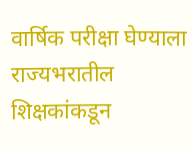वार्षिक परीक्षा घेण्याला राज्यभरातील शिक्षकांकडून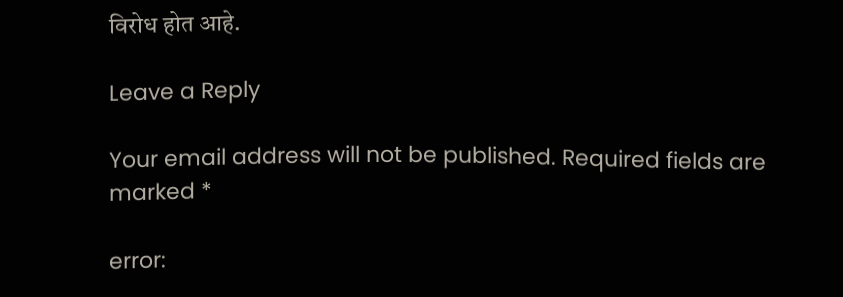विरोध होत आहे.

Leave a Reply

Your email address will not be published. Required fields are marked *

error: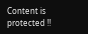Content is protected !!